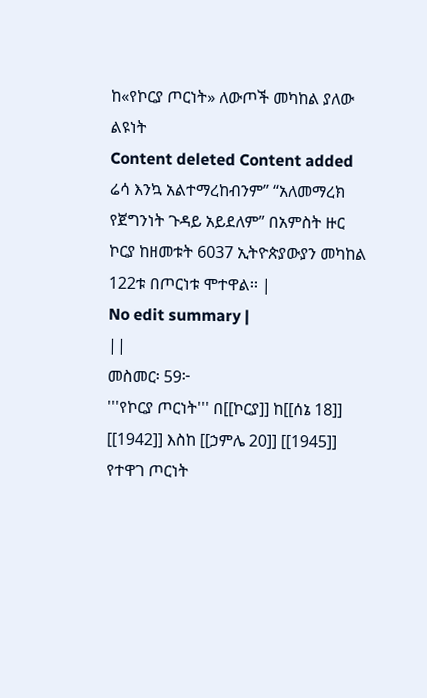ከ«የኮርያ ጦርነት» ለውጦች መካከል ያለው ልዩነት
Content deleted Content added
ሬሳ እንኳ አልተማረከብንም” “አለመማረክ የጀግንነት ጉዳይ አይደለም” በአምስት ዙር ኮርያ ከዘመቱት 6037 ኢትዮጵያውያን መካከል 122ቱ በጦርነቱ ሞተዋል፡፡ |
No edit summary |
||
መስመር፡ 59፦
'''የኮርያ ጦርነት''' በ[[ኮርያ]] ከ[[ሰኔ 18]] [[1942]] እስከ [[ኃምሌ 20]] [[1945]] የተዋገ ጦርነት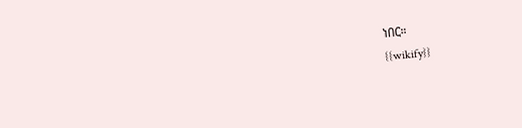ነበር።
{{wikify}}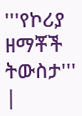'''የኮሪያ ዘማቾች ትውስታ'''
|